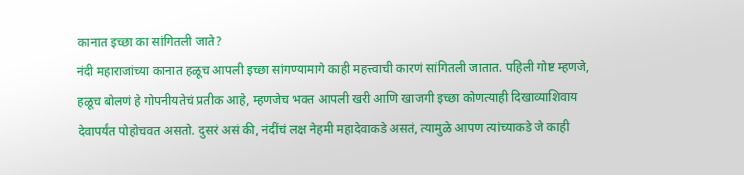कानात इच्छा का सांगितली जाते?
नंदी महाराजांच्या कानात हळूच आपली इच्छा सांगण्यामागे काही महत्त्वाची कारणं सांगितली जातात. पहिली गोष्ट म्हणजे, हळूच बोलणं हे गोपनीयतेचं प्रतीक आहे, म्हणजेच भक्त आपली खरी आणि खाजगी इच्छा कोणत्याही दिखाव्याशिवाय देवापर्यंत पोहोचवत असतो. दुसरं असं की, नंदींचं लक्ष नेहमी महादेवाकडे असतं, त्यामुळे आपण त्यांच्याकडे जे काही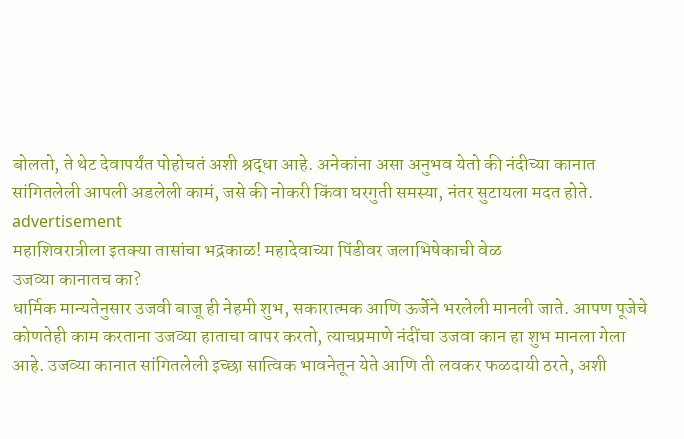बोलतो, ते थेट देवापर्यंत पोहोचतं अशी श्रद्धा आहे. अनेकांना असा अनुभव येतो की नंदीच्या कानात सांगितलेली आपली अडलेली कामं, जसे की नोकरी किंवा घरगुती समस्या, नंतर सुटायला मदत होते.
advertisement
महाशिवरात्रीला इतक्या तासांचा भद्रकाळ! महादेवाच्या पिंडीवर जलाभिषेकाची वेळ
उजव्या कानातच का?
धार्मिक मान्यतेनुसार उजवी बाजू ही नेहमी शुभ, सकारात्मक आणि ऊर्जेने भरलेली मानली जाते. आपण पूजेचे कोणतेही काम करताना उजव्या हाताचा वापर करतो, त्याचप्रमाणे नंदींचा उजवा कान हा शुभ मानला गेला आहे. उजव्या कानात सांगितलेली इच्छा सात्विक भावनेतून येते आणि ती लवकर फळदायी ठरते, अशी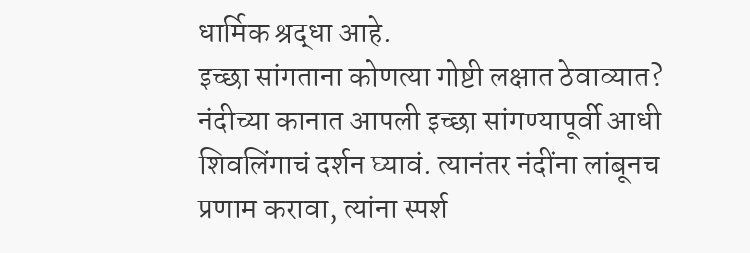धार्मिक श्रद्धा आहे.
इच्छा सांगताना कोणत्या गोष्टी लक्षात ठेवाव्यात?
नंदीच्या कानात आपली इच्छा सांगण्यापूर्वी आधी शिवलिंगाचं दर्शन घ्यावं. त्यानंतर नंदींना लांबूनच प्रणाम करावा, त्यांना स्पर्श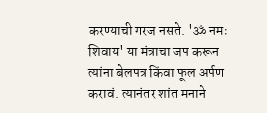करण्याची गरज नसते. 'ॐ नमः शिवाय' या मंत्राचा जप करून त्यांना बेलपत्र किंवा फूल अर्पण करावं. त्यानंतर शांत मनाने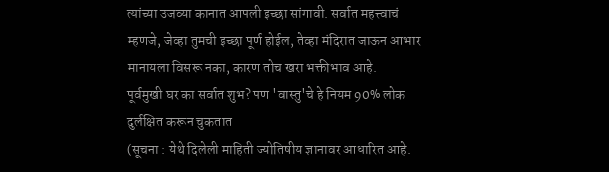त्यांच्या उजव्या कानात आपली इच्छा सांगावी. सर्वात महत्त्वाचं म्हणजे, जेव्हा तुमची इच्छा पूर्ण होईल, तेव्हा मंदिरात जाऊन आभार मानायला विसरू नका, कारण तोच खरा भक्तीभाव आहे.
पूर्वमुखी घर का सर्वात शुभ? पण 'वास्तु'चे हे नियम 90% लोक दुर्लक्षित करून चुकतात
(सूचना : येथे दिलेली माहिती ज्योतिषीय ज्ञानावर आधारित आहे.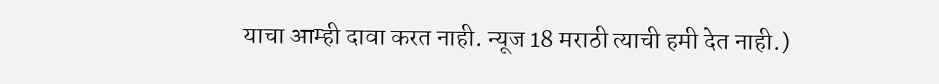याचा आम्ही दावा करत नाही. न्यूज 18 मराठी त्याची हमी देत नाही.)